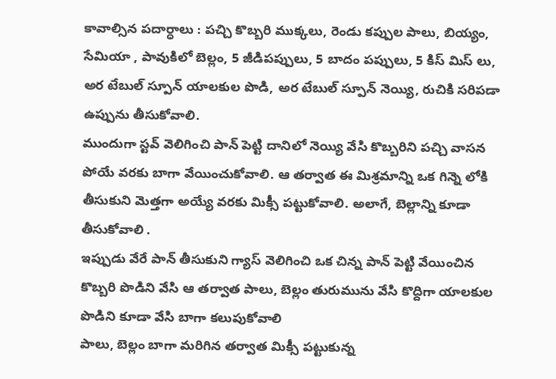కావాల్సిన పదార్ధాలు : పచ్చి కొబ్బరి ముక్కలు, రెండు కప్పుల పాలు, బియ్యం, సేమియా , పావుకిలో బెల్లం, 5 జీడిపప్పులు, 5 బాదం పప్పులు, 5 కిస్ మిస్ లు, అర టేబుల్ స్పూన్ యాలకుల పొడి, అర టేబుల్ స్పూన్ నెయ్యి, రుచికి సరిపడా ఉప్పును తీసుకోవాలి.
ముందుగా స్టవ్ వెలిగించి పాన్ పెట్టి దానిలో నెయ్యి వేసి కొబ్బరిని పచ్చి వాసన పోయే వరకు బాగా వేయించుకోవాలి. ఆ తర్వాత ఈ మిశ్రమాన్ని ఒక గిన్నె లోకి తీసుకుని మెత్తగా అయ్యే వరకు మిక్సీ పట్టుకోవాలి. అలాగే, బెల్లాన్ని కూడా తీసుకోవాలి .
ఇప్పుడు వేరే పాన్ తీసుకుని గ్యాస్ వెలిగించి ఒక చిన్న పాన్ పెట్టి వేయించిన కొబ్బరి పొడిని వేసి ఆ తర్వాత పాలు, బెల్లం తురుమును వేసి కొద్దిగా యాలకుల పొడిని కూడా వేసి బాగా కలుపుకోవాలి
పాలు, బెల్లం బాగా మరిగిన తర్వాత మిక్సీ పట్టుకున్న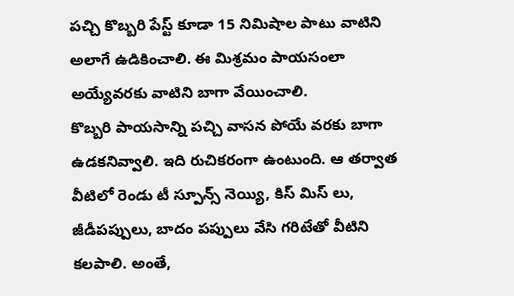పచ్చి కొబ్బరి పేస్ట్ కూడా 15 నిమిషాల పాటు వాటిని అలాగే ఉడికించాలి. ఈ మిశ్రమం పాయసంలా అయ్యేవరకు వాటిని బాగా వేయించాలి.
కొబ్బరి పాయసాన్ని పచ్చి వాసన పోయే వరకు బాగా ఉడకనివ్వాలి. ఇది రుచికరంగా ఉంటుంది. ఆ తర్వాత వీటిలో రెండు టీ స్పూన్స్ నెయ్యి, కిస్ మిస్ లు, జీడీపప్పులు, బాదం పప్పులు వేసి గరిటేతో వీటిని కలపాలి. అంతే,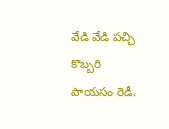వేడి వేడి పచ్చి కొబ్బరి పాయసం రెడీ.